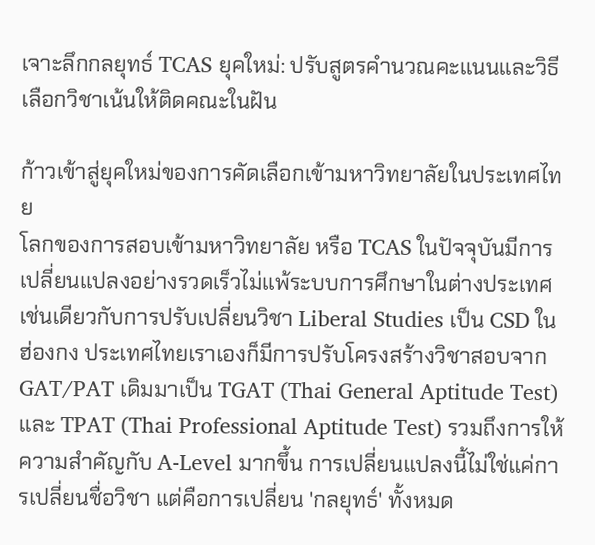เจาะลึกกลยุทธ์ TCAS ยุคใหม่: ปรับสูตรคำนวณคะแนนและวิธีเลือกวิชาเน้นให้ติดคณะในฝัน

ก้าวเข้าสู่ยุคใหม่ของการคัดเลือกเข้ามหาวิทยาลัยในประเทศไทย
โลกของการสอบเข้ามหาวิทยาลัย หรือ TCAS ในปัจจุบันมีการเปลี่ยนแปลงอย่างรวดเร็วไม่แพ้ระบบการศึกษาในต่างประเทศ เช่นเดียวกับการปรับเปลี่ยนวิชา Liberal Studies เป็น CSD ในฮ่องกง ประเทศไทยเราเองก็มีการปรับโครงสร้างวิชาสอบจาก GAT/PAT เดิมมาเป็น TGAT (Thai General Aptitude Test) และ TPAT (Thai Professional Aptitude Test) รวมถึงการให้ความสำคัญกับ A-Level มากขึ้น การเปลี่ยนแปลงนี้ไม่ใช่แค่การเปลี่ยนชื่อวิชา แต่คือการเปลี่ยน 'กลยุทธ์' ทั้งหมด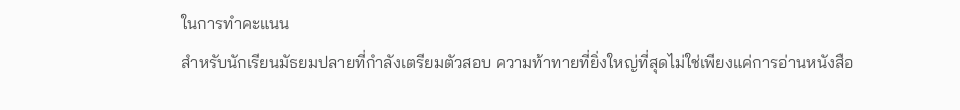ในการทำคะแนน
สำหรับนักเรียนมัธยมปลายที่กำลังเตรียมตัวสอบ ความท้าทายที่ยิ่งใหญ่ที่สุดไม่ใช่เพียงแค่การอ่านหนังสือ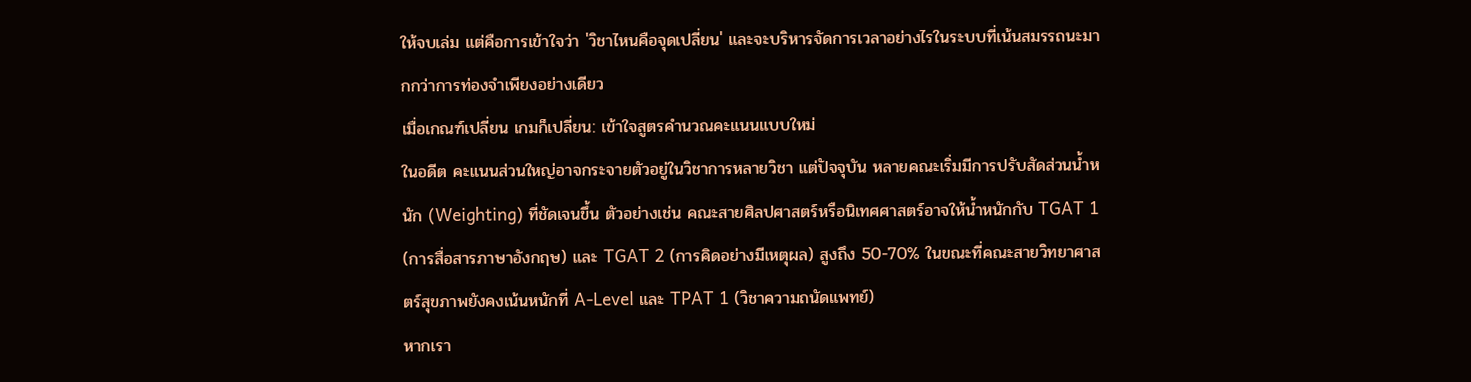ให้จบเล่ม แต่คือการเข้าใจว่า 'วิชาไหนคือจุดเปลี่ยน' และจะบริหารจัดการเวลาอย่างไรในระบบที่เน้นสมรรถนะมากกว่าการท่องจำเพียงอย่างเดียว
เมื่อเกณฑ์เปลี่ยน เกมก็เปลี่ยน: เข้าใจสูตรคำนวณคะแนนแบบใหม่
ในอดีต คะแนนส่วนใหญ่อาจกระจายตัวอยู่ในวิชาการหลายวิชา แต่ปัจจุบัน หลายคณะเริ่มมีการปรับสัดส่วนน้ำหนัก (Weighting) ที่ชัดเจนขึ้น ตัวอย่างเช่น คณะสายศิลปศาสตร์หรือนิเทศศาสตร์อาจให้น้ำหนักกับ TGAT 1 (การสื่อสารภาษาอังกฤษ) และ TGAT 2 (การคิดอย่างมีเหตุผล) สูงถึง 50-70% ในขณะที่คณะสายวิทยาศาสตร์สุขภาพยังคงเน้นหนักที่ A-Level และ TPAT 1 (วิชาความถนัดแพทย์)
หากเรา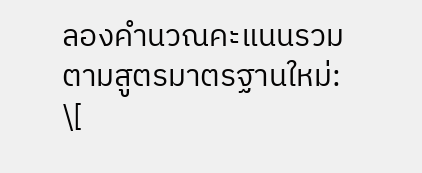ลองคำนวณคะแนนรวมตามสูตรมาตรฐานใหม่:
\[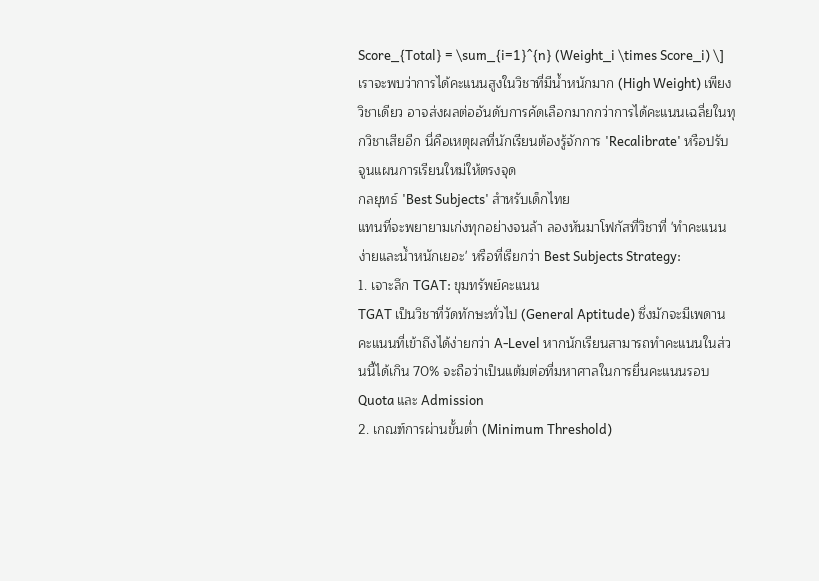Score_{Total} = \sum_{i=1}^{n} (Weight_i \times Score_i) \]เราจะพบว่าการได้คะแนนสูงในวิชาที่มีน้ำหนักมาก (High Weight) เพียงวิชาเดียว อาจส่งผลต่ออันดับการคัดเลือกมากกว่าการได้คะแนนเฉลี่ยในทุกวิชาเสียอีก นี่คือเหตุผลที่นักเรียนต้องรู้จักการ 'Recalibrate' หรือปรับจูนแผนการเรียนใหม่ให้ตรงจุด
กลยุทธ์ 'Best Subjects' สำหรับเด็กไทย
แทนที่จะพยายามเก่งทุกอย่างจนล้า ลองหันมาโฟกัสที่วิชาที่ 'ทำคะแนนง่ายและน้ำหนักเยอะ' หรือที่เรียกว่า Best Subjects Strategy:
1. เจาะลึก TGAT: ขุมทรัพย์คะแนน
TGAT เป็นวิชาที่วัดทักษะทั่วไป (General Aptitude) ซึ่งมักจะมีเพดานคะแนนที่เข้าถึงได้ง่ายกว่า A-Level หากนักเรียนสามารถทำคะแนนในส่วนนี้ได้เกิน 70% จะถือว่าเป็นแต้มต่อที่มหาศาลในการยื่นคะแนนรอบ Quota และ Admission
2. เกณฑ์การผ่านขั้นต่ำ (Minimum Threshold)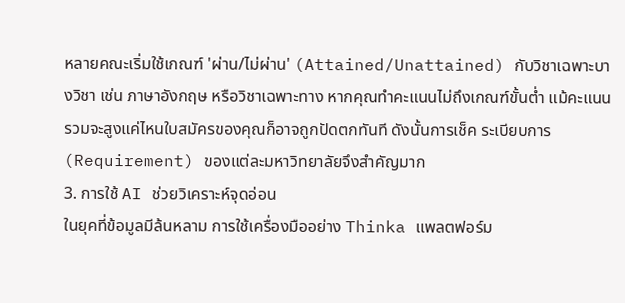หลายคณะเริ่มใช้เกณฑ์ 'ผ่าน/ไม่ผ่าน' (Attained/Unattained) กับวิชาเฉพาะบางวิชา เช่น ภาษาอังกฤษ หรือวิชาเฉพาะทาง หากคุณทำคะแนนไม่ถึงเกณฑ์ขั้นต่ำ แม้คะแนนรวมจะสูงแค่ไหนใบสมัครของคุณก็อาจถูกปัดตกทันที ดังนั้นการเช็ค ระเบียบการ (Requirement) ของแต่ละมหาวิทยาลัยจึงสำคัญมาก
3. การใช้ AI ช่วยวิเคราะห์จุดอ่อน
ในยุคที่ข้อมูลมีล้นหลาม การใช้เครื่องมืออย่าง Thinka แพลตฟอร์ม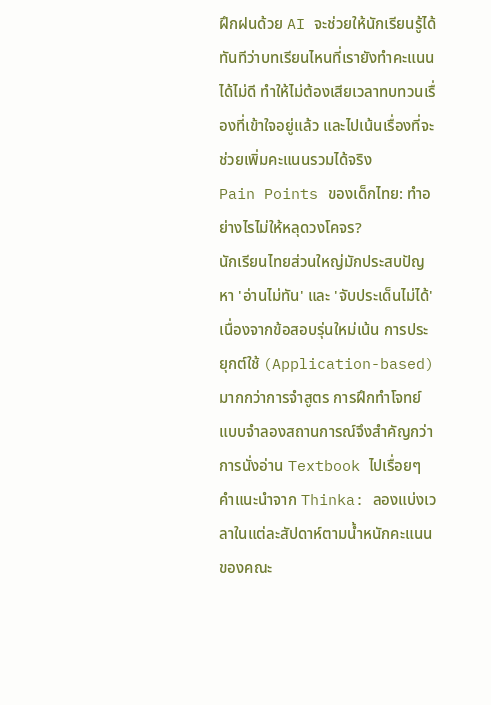ฝึกฝนด้วย AI จะช่วยให้นักเรียนรู้ได้ทันทีว่าบทเรียนไหนที่เรายังทำคะแนนได้ไม่ดี ทำให้ไม่ต้องเสียเวลาทบทวนเรื่องที่เข้าใจอยู่แล้ว และไปเน้นเรื่องที่จะช่วยเพิ่มคะแนนรวมได้จริง
Pain Points ของเด็กไทย: ทำอย่างไรไม่ให้หลุดวงโคจร?
นักเรียนไทยส่วนใหญ่มักประสบปัญหา 'อ่านไม่ทัน' และ 'จับประเด็นไม่ได้' เนื่องจากข้อสอบรุ่นใหม่เน้น การประยุกต์ใช้ (Application-based) มากกว่าการจำสูตร การฝึกทำโจทย์แบบจำลองสถานการณ์จึงสำคัญกว่าการนั่งอ่าน Textbook ไปเรื่อยๆ
คำแนะนำจาก Thinka: ลองแบ่งเวลาในแต่ละสัปดาห์ตามน้ำหนักคะแนนของคณะ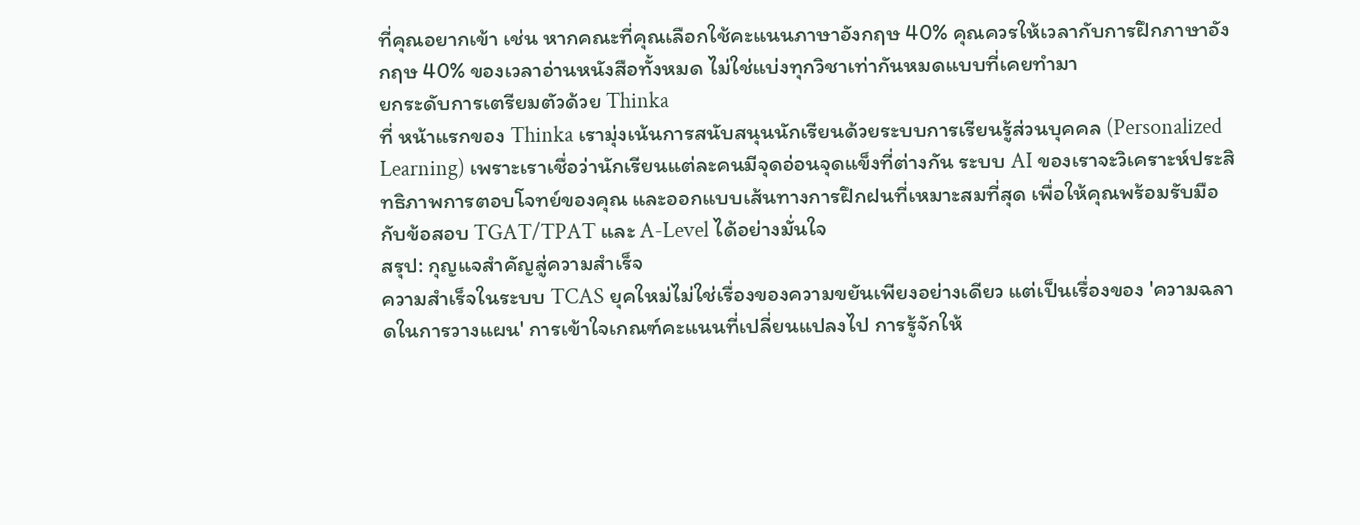ที่คุณอยากเข้า เช่น หากคณะที่คุณเลือกใช้คะแนนภาษาอังกฤษ 40% คุณควรให้เวลากับการฝึกภาษาอังกฤษ 40% ของเวลาอ่านหนังสือทั้งหมด ไม่ใช่แบ่งทุกวิชาเท่ากันหมดแบบที่เคยทำมา
ยกระดับการเตรียมตัวด้วย Thinka
ที่ หน้าแรกของ Thinka เรามุ่งเน้นการสนับสนุนนักเรียนด้วยระบบการเรียนรู้ส่วนบุคคล (Personalized Learning) เพราะเราเชื่อว่านักเรียนแต่ละคนมีจุดอ่อนจุดแข็งที่ต่างกัน ระบบ AI ของเราจะวิเคราะห์ประสิทธิภาพการตอบโจทย์ของคุณ และออกแบบเส้นทางการฝึกฝนที่เหมาะสมที่สุด เพื่อให้คุณพร้อมรับมือกับข้อสอบ TGAT/TPAT และ A-Level ได้อย่างมั่นใจ
สรุป: กุญแจสำคัญสู่ความสำเร็จ
ความสำเร็จในระบบ TCAS ยุคใหม่ไม่ใช่เรื่องของความขยันเพียงอย่างเดียว แต่เป็นเรื่องของ 'ความฉลาดในการวางแผน' การเข้าใจเกณฑ์คะแนนที่เปลี่ยนแปลงไป การรู้จักให้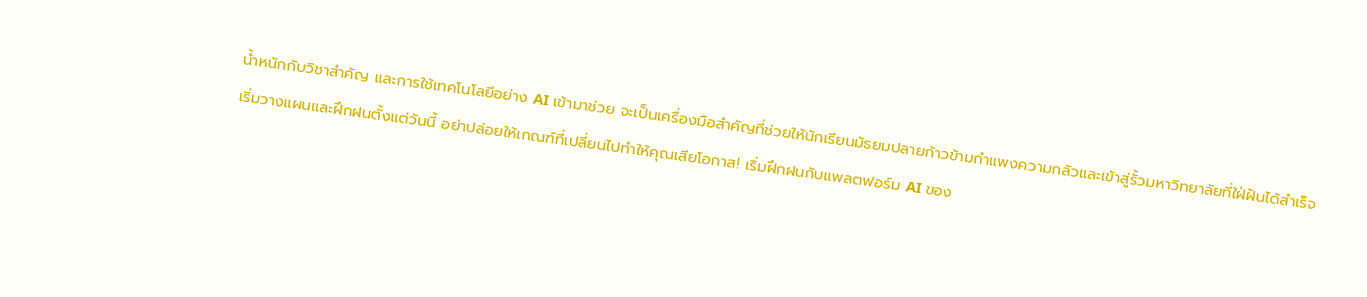น้ำหนักกับวิชาสำคัญ และการใช้เทคโนโลยีอย่าง AI เข้ามาช่วย จะเป็นเครื่องมือสำคัญที่ช่วยให้นักเรียนมัธยมปลายก้าวข้ามกำแพงความกลัวและเข้าสู่รั้วมหาวิทยาลัยที่ใฝ่ฝันได้สำเร็จ
เริ่มวางแผนและฝึกฝนตั้งแต่วันนี้ อย่าปล่อยให้เกณฑ์ที่เปลี่ยนไปทำให้คุณเสียโอกาส! เริ่มฝึกฝนกับแพลตฟอร์ม AI ของ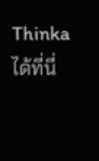Thinka ได้ที่นี่